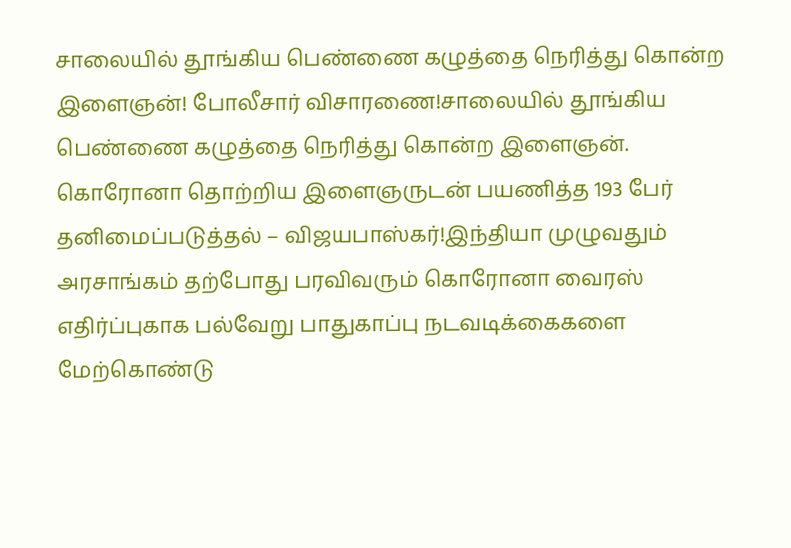சாலையில் தூங்கிய பெண்ணை கழுத்தை நெரித்து கொன்ற இளைஞன்! போலீசார் விசாரணை!சாலையில் தூங்கிய பெண்ணை கழுத்தை நெரித்து கொன்ற இளைஞன்.
கொரோனா தொற்றிய இளைஞருடன் பயணித்த 193 பேர் தனிமைப்படுத்தல் – விஜயபாஸ்கர்!இந்தியா முழுவதும் அரசாங்கம் தற்போது பரவிவரும் கொரோனா வைரஸ் எதிர்ப்புகாக பல்வேறு பாதுகாப்பு நடவடிக்கைகளை மேற்கொண்டு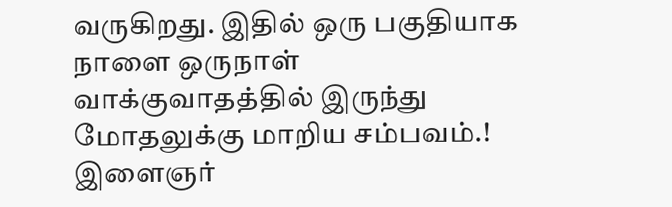வருகிறது. இதில் ஒரு பகுதியாக நாளை ஒருநாள்
வாக்குவாதத்தில் இருந்து மோதலுக்கு மாறிய சம்பவம்.! இளைஞர்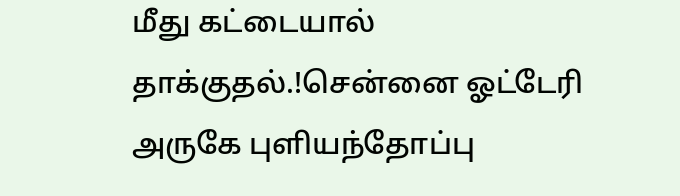மீது கட்டையால் தாக்குதல்.!சென்னை ஓட்டேரி அருகே புளியந்தோப்பு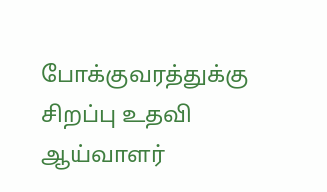போக்குவரத்துக்கு சிறப்பு உதவி ஆய்வாளர்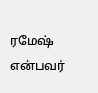ரமேஷ் என்பவர்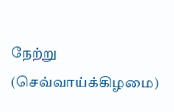நேற்று (செவ்வாய்க்கிழமை)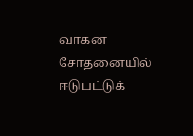வாகன சோதனையில் ஈடுபட்டுக்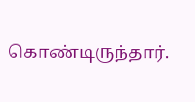கொண்டிருந்தார்.